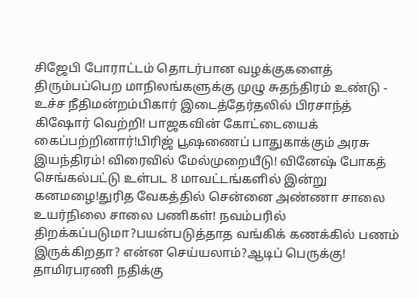சிஜேபி போராட்டம் தொடர்பான வழக்குகளைத் திரும்பப்பெற மாநிலங்களுக்கு முழு சுதந்திரம் உண்டு - உச்ச நீதிமன்றம்பிகார் இடைத்தேர்தலில் பிரசாந்த் கிஷோர் வெற்றி! பாஜகவின் கோட்டையைக் கைப்பற்றினார்!பிரிஜ் பூஷணைப் பாதுகாக்கும் அரசு இயந்திரம்! விரைவில் மேல்முறையீடு! வினேஷ் போகத் செங்கல்பட்டு உள்பட 8 மாவட்டங்களில் இன்று கனமழை!துரித வேகத்தில் சென்னை அண்ணா சாலை உயர்நிலை சாலை பணிகள்! நவம்பரில் திறக்கப்படுமா?பயன்படுத்தாத வங்கிக் கணக்கில் பணம் இருக்கிறதா? என்ன செய்யலாம்?ஆடிப் பெருக்கு! தாமிரபரணி நதிக்கு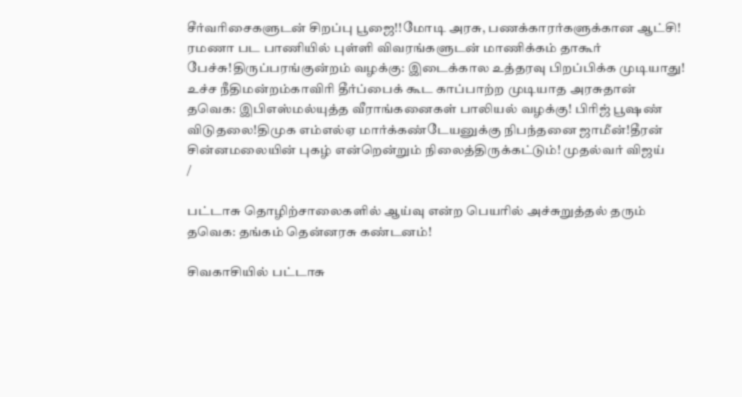சீர்வரிசைகளுடன் சிறப்பு பூஜை!!மோடி அரசு, பணக்காரர்களுக்கான ஆட்சி! ரமணா பட பாணியில் புள்ளி விவரங்களுடன் மாணிக்கம் தாகூர் பேச்சு!திருப்பரங்குன்றம் வழக்கு: இடைக்கால உத்தரவு பிறப்பிக்க முடியாது! உச்ச நீதிமன்றம்காவிரி தீர்ப்பைக் கூட காப்பாற்ற முடியாத அரசுதான் தவெக: இபிஎஸ்மல்யுத்த வீராங்கனைகள் பாலியல் வழக்கு! பிரிஜ் பூஷண் விடுதலை!திமுக எம்எல்ஏ மார்க்கண்டேயனுக்கு நிபந்தனை ஜாமீன்!தீரன் சின்னமலையின் புகழ் என்றென்றும் நிலைத்திருக்கட்டும்! முதல்வர் விஜய்
/

பட்டாசு தொழிற்சாலைகளில் ஆய்வு என்ற பெயரில் அச்சுறுத்தல் தரும் தவெக: தங்கம் தென்னரசு கண்டனம்!

சிவகாசியில் பட்டாசு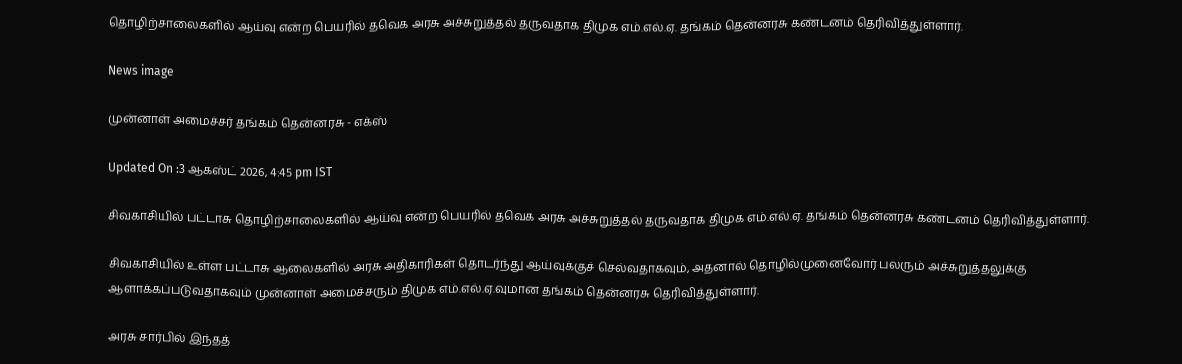தொழிற்சாலைகளில் ஆய்வு என்ற பெயரில் தவெக அரசு அச்சுறுத்தல் தருவதாக திமுக எம்.எல்.ஏ. தங்கம் தென்னரசு கண்டனம் தெரிவித்துள்ளார்.

News image

முன்னாள் அமைச்சர் தங்கம் தென்னரசு - எக்ஸ்

Updated On :3 ஆகஸ்ட் 2026, 4:45 pm IST

சிவகாசியில் பட்டாசு தொழிற்சாலைகளில் ஆய்வு என்ற பெயரில் தவெக அரசு அச்சுறுத்தல் தருவதாக திமுக எம்.எல்.ஏ. தங்கம் தென்னரசு கண்டனம் தெரிவித்துள்ளார்.

சிவகாசியில் உள்ள பட்டாசு ஆலைகளில் அரசு அதிகாரிகள் தொடர்ந்து ஆய்வுக்குச் செல்வதாகவும், அதனால் தொழில்முனைவோர் பலரும் அச்சுறுத்தலுக்கு ஆளாக்கப்படுவதாகவும் முன்னாள் அமைச்சரும் திமுக எம்.எல்.ஏ.வுமான தங்கம் தென்னரசு தெரிவித்துள்ளார்.

அரசு சார்பில் இந்தத்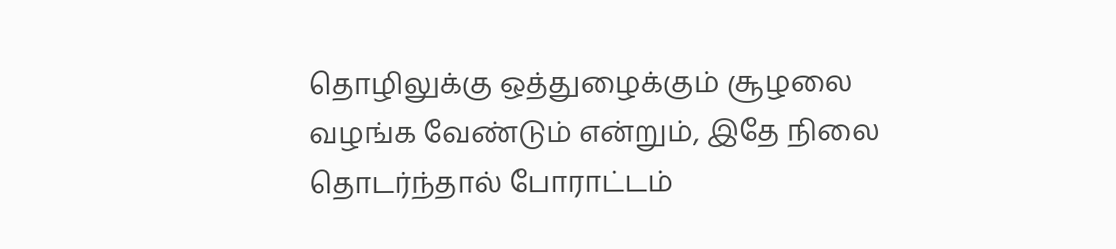தொழிலுக்கு ஒத்துழைக்கும் சூழலை வழங்க வேண்டும் என்றும், இதே நிலை தொடர்ந்தால் போராட்டம்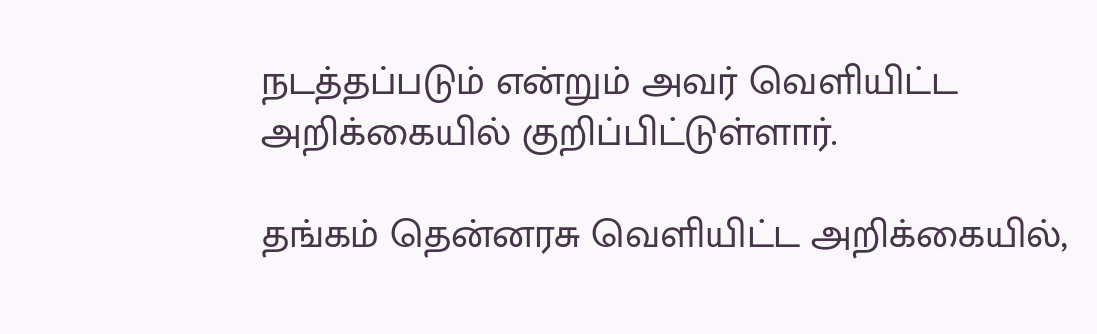நடத்தப்படும் என்றும் அவர் வெளியிட்ட அறிக்கையில் குறிப்பிட்டுள்ளார்.

தங்கம் தென்னரசு வெளியிட்ட அறிக்கையில்,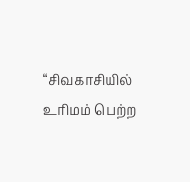“சிவகாசியில் உரிமம் பெற்ற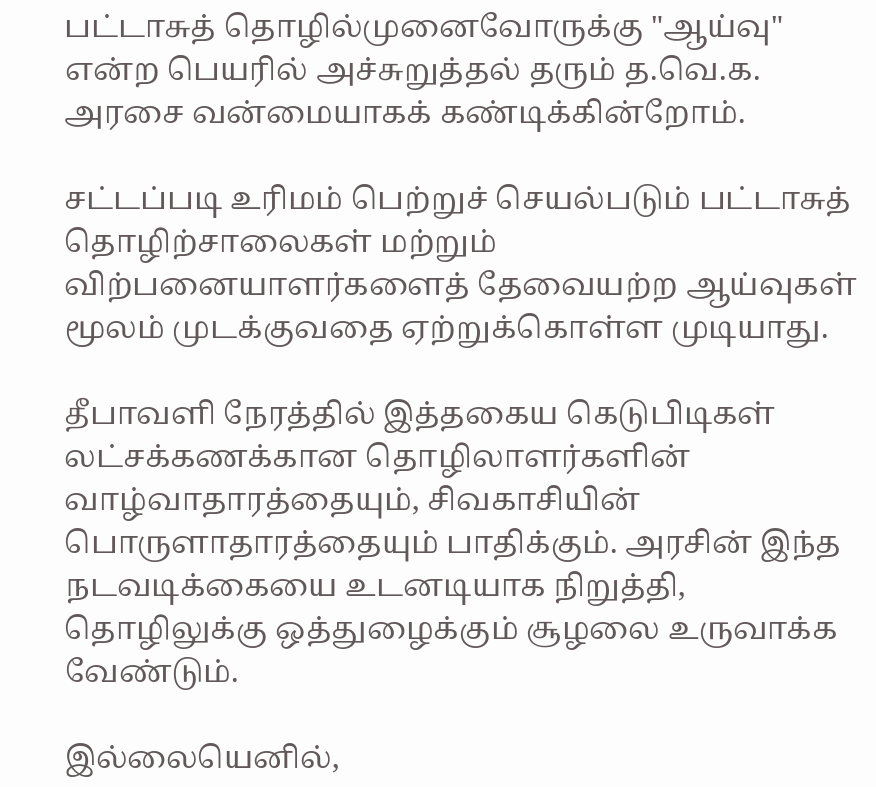பட்டாசுத் தொழில்முனைவோருக்கு "ஆய்வு" என்ற பெயரில் அச்சுறுத்தல் தரும் த.வெ.க. அரசை வன்மையாகக் கண்டிக்கின்றோம்.

சட்டப்படி உரிமம் பெற்றுச் செயல்படும் பட்டாசுத் தொழிற்சாலைகள் மற்றும் விற்பனையாளர்களைத் தேவையற்ற ஆய்வுகள் மூலம் முடக்குவதை ஏற்றுக்கொள்ள முடியாது.

தீபாவளி நேரத்தில் இத்தகைய கெடுபிடிகள் லட்சக்கணக்கான தொழிலாளர்களின் வாழ்வாதாரத்தையும், சிவகாசியின் பொருளாதாரத்தையும் பாதிக்கும். அரசின் இந்த நடவடிக்கையை உடனடியாக நிறுத்தி, தொழிலுக்கு ஒத்துழைக்கும் சூழலை உருவாக்க வேண்டும்.

இல்லையெனில்,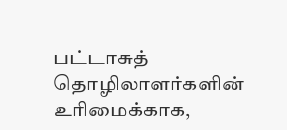பட்டாசுத் தொழிலாளர்களின் உரிமைக்காக,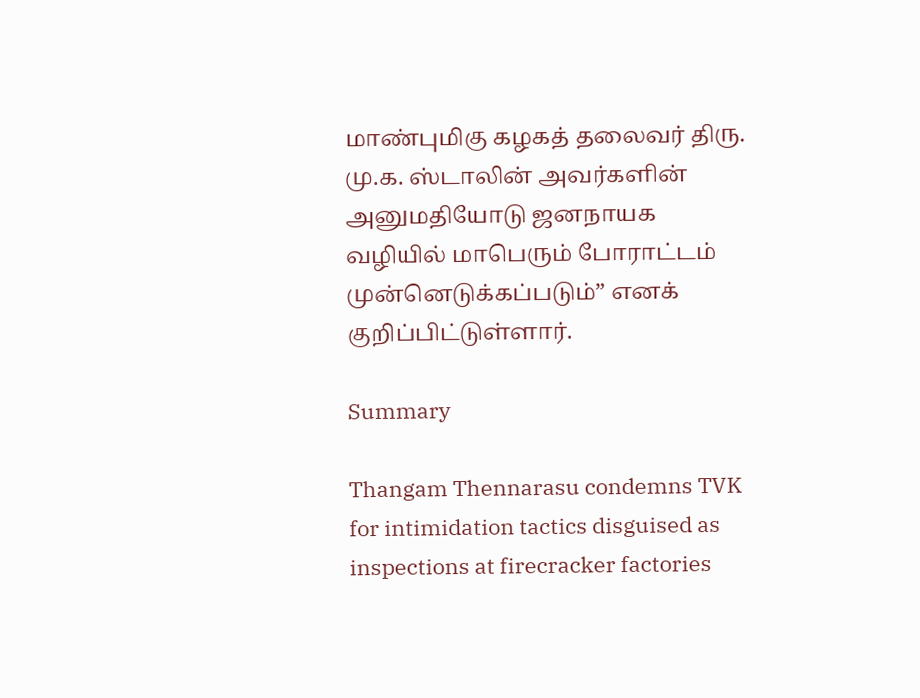மாண்புமிகு கழகத் தலைவர் திரு. மு.க. ஸ்டாலின் அவர்களின் அனுமதியோடு ஜனநாயக வழியில் மாபெரும் போராட்டம் முன்னெடுக்கப்படும்” எனக் குறிப்பிட்டுள்ளார்.

Summary

Thangam Thennarasu condemns TVK for intimidation tactics disguised as inspections at firecracker factories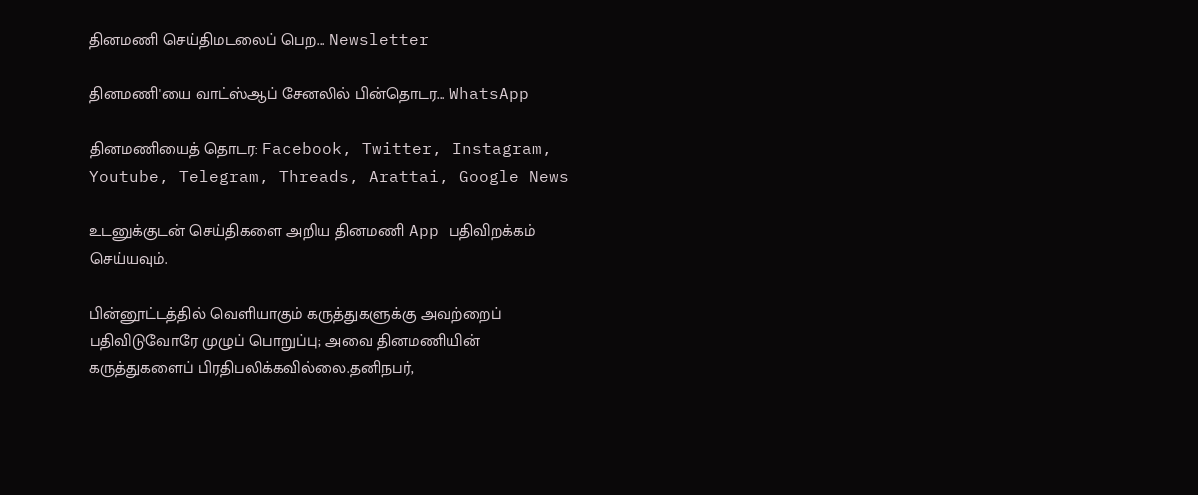தினமணி செய்திமடலைப் பெற... Newsletter

தினமணி'யை வாட்ஸ்ஆப் சேனலில் பின்தொடர... WhatsApp

தினமணியைத் தொடர: Facebook, Twitter, Instagram, Youtube, Telegram, Threads, Arattai, Google News

உடனுக்குடன் செய்திகளை அறிய தினமணி App பதிவிறக்கம் செய்யவும்.

பின்னூட்டத்தில் வெளியாகும் கருத்துகளுக்கு அவற்றைப் பதிவிடுவோரே முழுப் பொறுப்பு; அவை தினமணியின் கருத்துகளைப் பிரதிபலிக்கவில்லை.தனிநபர்,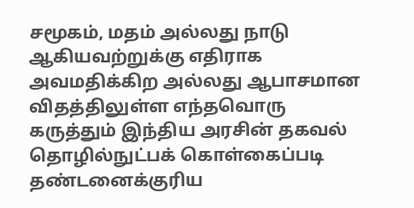சமூகம், மதம் அல்லது நாடு ஆகியவற்றுக்கு எதிராக அவமதிக்கிற அல்லது ஆபாசமான விதத்திலுள்ள எந்தவொரு கருத்தும் இந்திய அரசின் தகவல் தொழில்நுட்பக் கொள்கைப்படி தண்டனைக்குரிய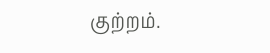குற்றம்.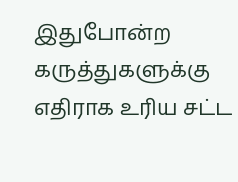இதுபோன்ற கருத்துகளுக்கு எதிராக உரிய சட்ட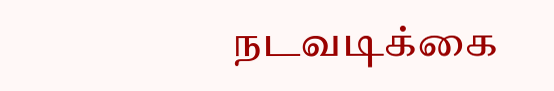நடவடிக்கை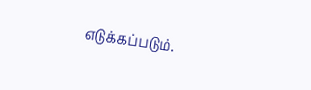எடுக்கப்படும்.